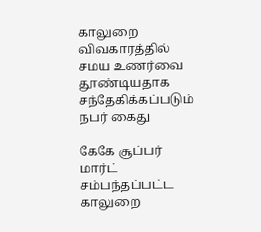காலுறை விவகாரத்தில் சமய உணர்வை தூண்டியதாக சந்தேகிக்கப்படும் நபர் கைது

கேகே சூப்பர் மார்ட் சம்பந்தப்பட்ட காலுறை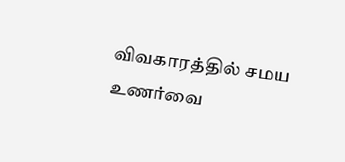விவகாரத்தில் சமய உணர்வை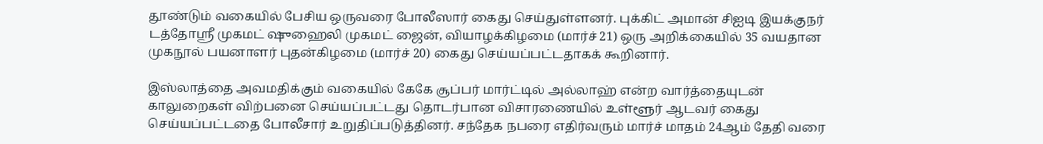தூண்டும் வகையில் பேசிய ஒருவரை போலீஸார் கைது செய்துள்ளனர். புக்கிட் அமான் சிஐடி இயக்குநர் டத்தோஸ்ரீ முகமட் ஷுஹைலி முகமட் ஜைன், வியாழக்கிழமை (மார்ச் 21) ஒரு அறிக்கையில் 35 வயதான முகநூல் பயனாளர் புதன்கிழமை (மார்ச் 20) கைது செய்யப்பட்டதாகக் கூறினார்.

இஸ்லாத்தை அவமதிக்கும் வகையில் கேகே சூப்பர் மார்ட்டில் அல்லாஹ் என்ற வார்த்தையுடன் காலுறைகள் விற்பனை செய்யப்பட்டது தொடர்பான விசாரணையில் உள்ளூர் ஆடவர் கைது செய்யப்பட்டதை போலீசார் உறுதிப்படுத்தினர். சந்தேக நபரை எதிர்வரும் மார்ச் மாதம் 24ஆம் தேதி வரை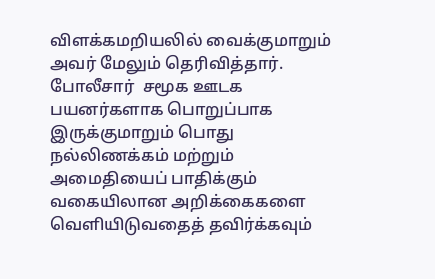விளக்கமறியலில் வைக்குமாறும் அவர் மேலும் தெரிவித்தார். போலீசார்  சமூக ஊடக பயனர்களாக பொறுப்பாக இருக்குமாறும் பொது நல்லிணக்கம் மற்றும் அமைதியைப் பாதிக்கும் வகையிலான அறிக்கைகளை வெளியிடுவதைத் தவிர்க்கவும்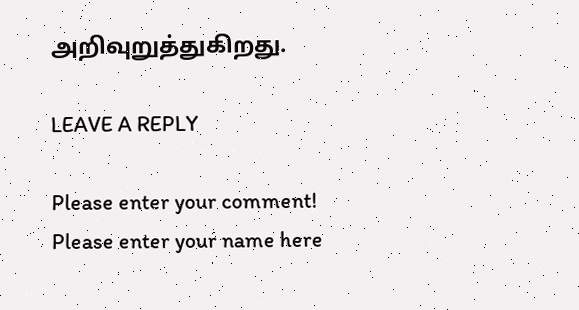அறிவுறுத்துகிறது.

LEAVE A REPLY

Please enter your comment!
Please enter your name here